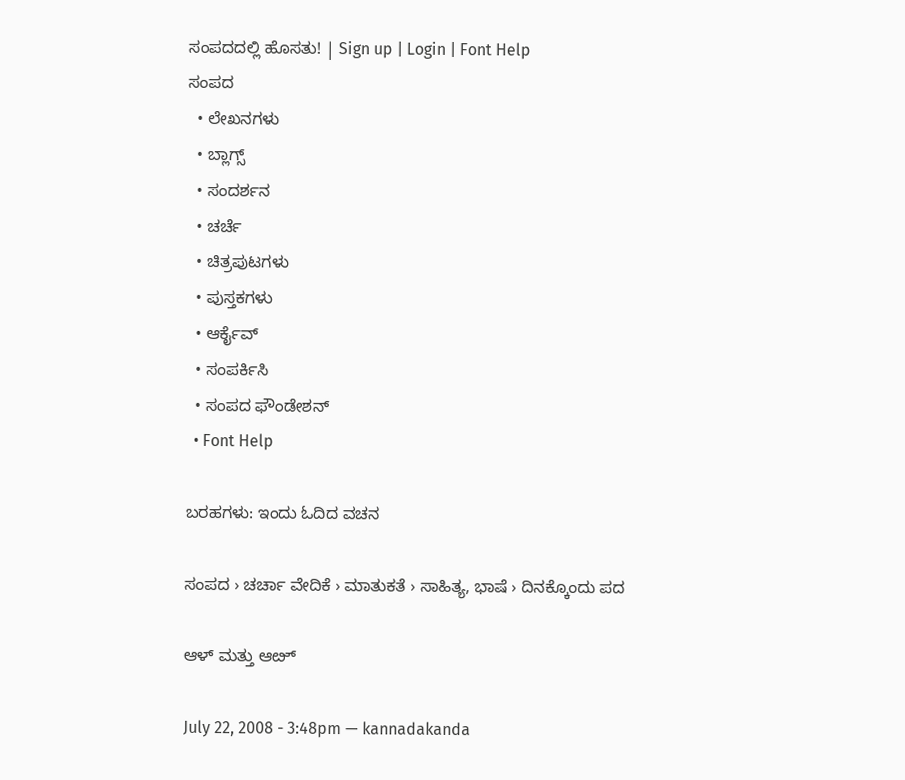ಸಂಪದದಲ್ಲಿ ಹೊಸತು! | Sign up | Login | Font Help
ಸಂಪದ
  • ಲೇಖನಗಳು
  • ಬ್ಲಾಗ್ಸ್
  • ಸಂದರ್ಶನ
  • ಚರ್ಚೆ
  • ಚಿತ್ರಪುಟಗಳು
  • ಪುಸ್ತಕಗಳು
  • ಆರ್ಕೈವ್
  • ಸಂಪರ್ಕಿಸಿ
  • ಸಂಪದ ಫೌಂಡೇಶನ್
  • Font Help

ಬರಹಗಳು: ಇಂದು ಓದಿದ ವಚನ

ಸಂಪದ › ಚರ್ಚಾ ವೇದಿಕೆ › ಮಾತುಕತೆ › ಸಾಹಿತ್ಯ, ಭಾಷೆ › ದಿನಕ್ಕೊಂದು ಪದ

ಆಳ್ ಮತ್ತು ಆೞ್

July 22, 2008 - 3:48pm — kannadakanda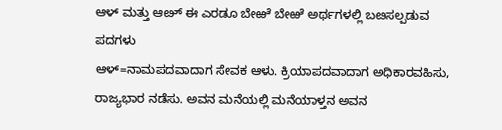ಆಳ್ ಮತ್ತು ಆೞ್ ಈ ಎರಡೂ ಬೇಱೆ ಬೇಱೆ ಅರ್ಥಗಳಲ್ಲಿ ಬೞಸಲ್ಪಡುವ ಪದಗಳು
ಆಳ್=ನಾಮಪದವಾದಾಗ ಸೇವಕ ಆಳು. ಕ್ರಿಯಾಪದವಾದಾಗ ಅಧಿಕಾರವಹಿಸು, ರಾಜ್ಯಭಾರ ನಡೆಸು. ಅವನ ಮನೆಯಲ್ಲಿ ಮನೆಯಾಳ್ತನ ಅವನ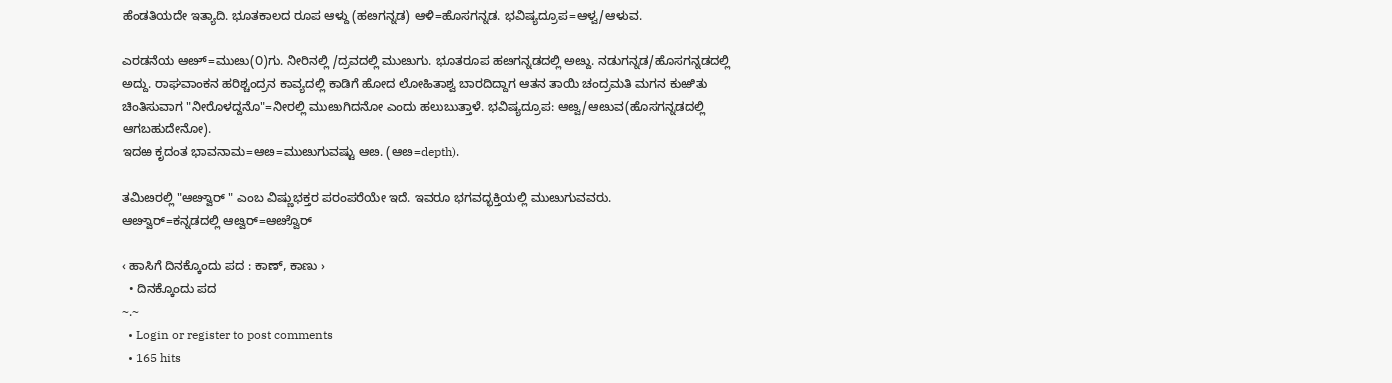ಹೆಂಡತಿಯದೇ ಇತ್ಯಾದಿ. ಭೂತಕಾಲದ ರೂಪ ಆಳ್ದು (ಹೞಗನ್ನಡ) ಆಳಿ=ಹೊಸಗನ್ನಡ. ಭವಿಷ್ಯದ್ರೂಪ=ಆಳ್ವ/ಆಳುವ.

ಎರಡನೆಯ ಆೞ್=ಮುೞು(೦)ಗು. ನೀರಿನಲ್ಲಿ /ದ್ರವದಲ್ಲಿ ಮುೞುಗು. ಭೂತರೂಪ ಹೞಗನ್ನಡದಲ್ಲಿ ಅೞ್ದು. ನಡುಗನ್ನಡ/ಹೊಸಗನ್ನಡದಲ್ಲಿ ಅದ್ದು. ರಾಘವಾಂಕನ ಹರಿಶ್ಚಂದ್ರನ ಕಾವ್ಯದಲ್ಲಿ ಕಾಡಿಗೆ ಹೋದ ಲೋಹಿತಾಶ್ವ ಬಾರದಿದ್ದಾಗ ಆತನ ತಾಯಿ ಚಂದ್ರಮತಿ ಮಗನ ಕುಱಿತು ಚಿಂತಿಸುವಾಗ "ನೀರೊಳದ್ದನೊ"=ನೀರಲ್ಲಿ ಮುೞುಗಿದನೋ ಎಂದು ಹಲುಬುತ್ತಾಳೆ. ಭವಿಷ್ಯದ್ರೂಪ: ಆೞ್ವ/ಆೞುವ(ಹೊಸಗನ್ನಡದಲ್ಲಿ ಆಗಬಹುದೇನೋ).
ಇದಱ ಕೃದಂತ ಭಾವನಾಮ=ಆೞ=ಮುೞುಗುವಷ್ಟು ಆೞ. (ಆೞ=depth).

ತಮಿೞರಲ್ಲಿ "ಆೞ್ವಾರ್ " ಎಂಬ ವಿಷ್ಣುಭಕ್ತರ ಪರಂಪರೆಯೇ ಇದೆ. ಇವರೂ ಭಗವದ್ಭಕ್ತಿಯಲ್ಲಿ ಮುೞುಗುವವರು.
ಆೞ್ವಾರ್=ಕನ್ನಡದಲ್ಲಿ ಆೞ್ವರ್=ಆೞ್ವೊರ್

‹ ಹಾಸಿಗೆ ದಿನಕ್ಕೊಂದು ಪದ : ಕಾಣ್, ಕಾಣು ›
  • ದಿನಕ್ಕೊಂದು ಪದ
~.~
  • Login or register to post comments
  • 165 hits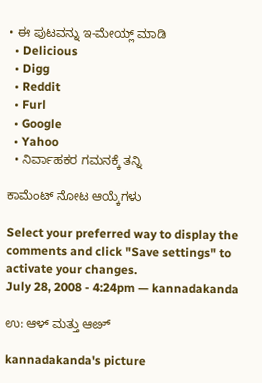• ಈ ಪುಟವನ್ನು ಇ-ಮೇಯ್ಲ್ ಮಾಡಿ
  • Delicious
  • Digg
  • Reddit
  • Furl
  • Google
  • Yahoo
  • ನಿರ್ವಾಹಕರ ಗಮನಕ್ಕೆ ತನ್ನಿ

ಕಾಮೆಂಟ್ ನೋಟ ಆಯ್ಕೆಗಳು

Select your preferred way to display the comments and click "Save settings" to activate your changes.
July 28, 2008 - 4:24pm — kannadakanda

ಉ: ಆಳ್ ಮತ್ತು ಆೞ್

kannadakanda's picture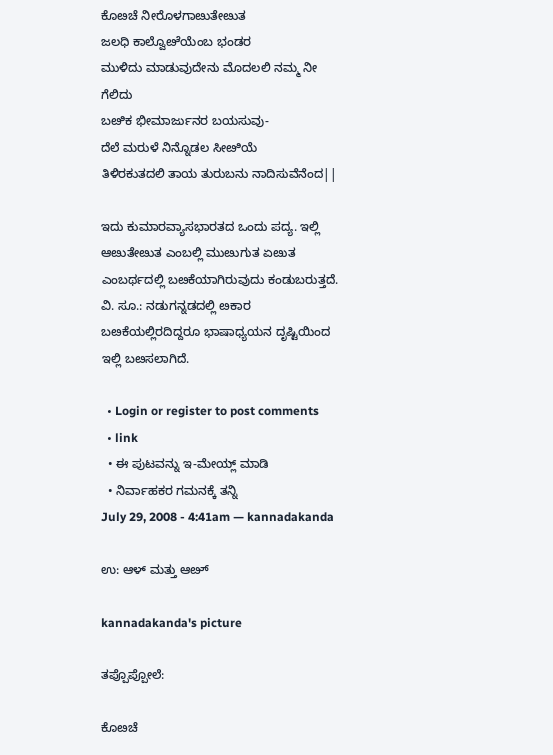ಕೊೞಚೆ ನೀರೊಳಗಾೞುತೇೞುತ
ಜಲಧಿ ಕಾಲ್ವೊೞೆಯೆಂಬ ಭಂಡರ
ಮುಳಿದು ಮಾಡುವುದೇನು ಮೊದಲಲಿ ನಮ್ಮ ನೀ ಗೆಲಿದು
ಬೞಿಕ ಭೀಮಾರ್ಜುನರ ಬಯಸುವು-
ದೆಲೆ ಮರುಳೆ ನಿನ್ನೊಡಲ ಸೀೞಿಯೆ
ತಿಳಿರಕುತದಲಿ ತಾಯ ತುರುಬನು ನಾದಿಸುವೆನೆಂದ||

ಇದು ಕುಮಾರವ್ಯಾಸಭಾರತದ ಒಂದು ಪದ್ಯ. ಇಲ್ಲಿ ಆೞುತೇೞುತ ಎಂಬಲ್ಲಿ ಮುೞುಗುತ ಏೞುತ ಎಂಬರ್ಥದಲ್ಲಿ ಬೞಕೆಯಾಗಿರುವುದು ಕಂಡುಬರುತ್ತದೆ.
ವಿ. ಸೂ.: ನಡುಗನ್ನಡದಲ್ಲಿ ೞಕಾರ ಬೞಕೆಯಲ್ಲಿರದಿದ್ದರೂ ಭಾಷಾಧ್ಯಯನ ದೃಷ್ಟಿಯಿಂದ ಇಲ್ಲಿ ಬೞಸಲಾಗಿದೆ.

  • Login or register to post comments
  • link
  • ಈ ಪುಟವನ್ನು ಇ-ಮೇಯ್ಲ್ ಮಾಡಿ
  • ನಿರ್ವಾಹಕರ ಗಮನಕ್ಕೆ ತನ್ನಿ
July 29, 2008 - 4:41am — kannadakanda

ಉ: ಆಳ್ ಮತ್ತು ಆೞ್

kannadakanda's picture

ತಪ್ಪೊಪ್ಪೋಲೆ:

ಕೊೞಚೆ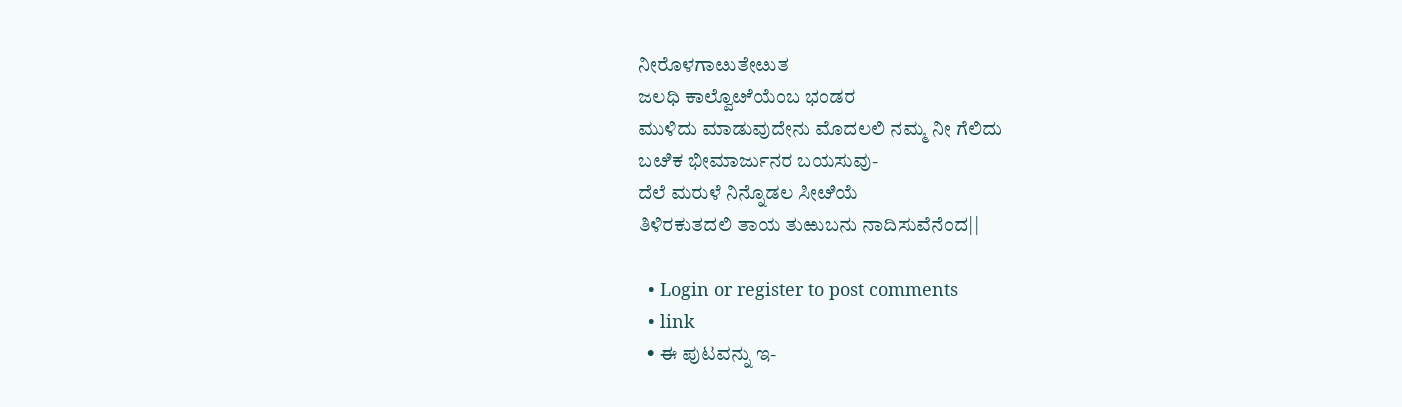ನೀರೊಳಗಾೞುತೇೞುತ
ಜಲಧಿ ಕಾಲ್ವೊೞೆಯೆಂಬ ಭಂಡರ
ಮುಳಿದು ಮಾಡುವುದೇನು ಮೊದಲಲಿ ನಮ್ಮ ನೀ ಗೆಲಿದು
ಬೞಿಕ ಭೀಮಾರ್ಜುನರ ಬಯಸುವು-
ದೆಲೆ ಮರುಳೆ ನಿನ್ನೊಡಲ ಸೀೞಿಯೆ
ತಿಳಿರಕುತದಲಿ ತಾಯ ತುಱುಬನು ನಾದಿಸುವೆನೆಂದ||

  • Login or register to post comments
  • link
  • ಈ ಪುಟವನ್ನು ಇ-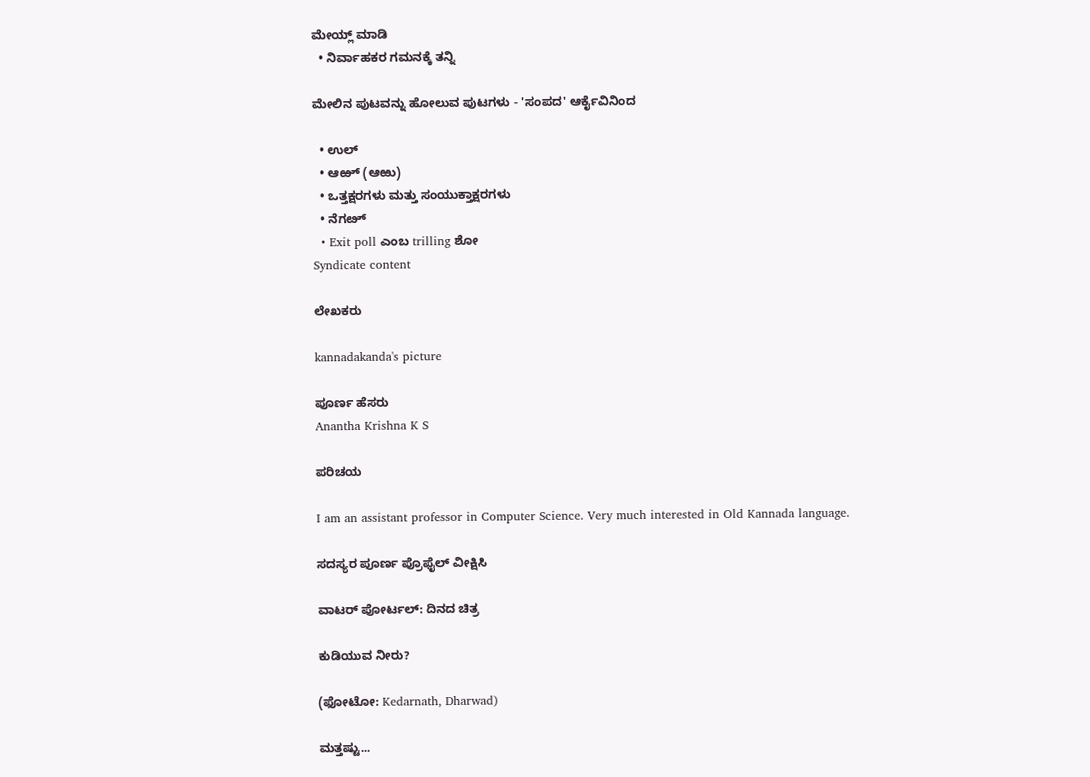ಮೇಯ್ಲ್ ಮಾಡಿ
  • ನಿರ್ವಾಹಕರ ಗಮನಕ್ಕೆ ತನ್ನಿ

ಮೇಲಿನ ಪುಟವನ್ನು ಹೋಲುವ ಪುಟಗಳು - 'ಸಂಪದ' ಆರ್ಕೈವಿನಿಂದ

  • ಉಲ್
  • ಆಱ್ (ಆಱು)
  • ಒತ್ತಕ್ಷರಗಳು ಮತ್ತು ಸಂಯುಕ್ತಾಕ್ಷರಗಳು
  • ನೆಗೞ್
  • Exit poll ಎಂಬ trilling ಶೋ
Syndicate content

ಲೇಖಕರು

kannadakanda's picture

ಪೂರ್ಣ ಹೆಸರು
Anantha Krishna K S

ಪರಿಚಯ

I am an assistant professor in Computer Science. Very much interested in Old Kannada language.

ಸದಸ್ಯರ ಪೂರ್ಣ ಪ್ರೊಫೈಲ್ ವೀಕ್ಷಿಸಿ

ವಾಟರ್ ಪೋರ್ಟಲ್: ದಿನದ ಚಿತ್ರ

ಕುಡಿಯುವ ನೀರು?

(ಫೋಟೋ: Kedarnath, Dharwad)

ಮತ್ತಷ್ಟು...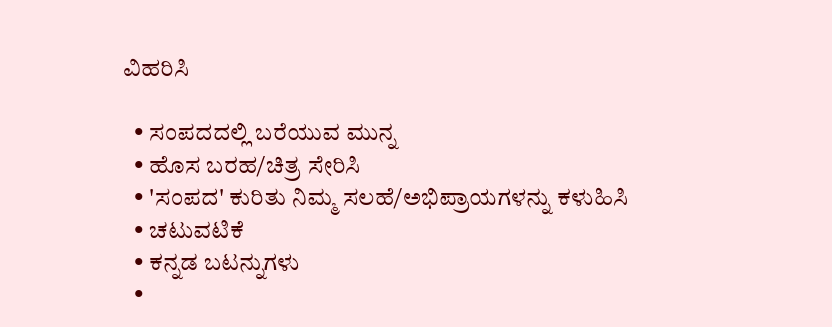ವಿಹರಿಸಿ

  • ಸಂಪದದಲ್ಲಿ ಬರೆಯುವ ಮುನ್ನ
  • ಹೊಸ ಬರಹ/ಚಿತ್ರ ಸೇರಿಸಿ
  • 'ಸಂಪದ' ಕುರಿತು ನಿಮ್ಮ ಸಲಹೆ/ಅಭಿಪ್ರಾಯಗಳನ್ನು ಕಳುಹಿಸಿ
  • ಚಟುವಟಿಕೆ
  • ಕನ್ನಡ ಬಟನ್ನುಗಳು
  •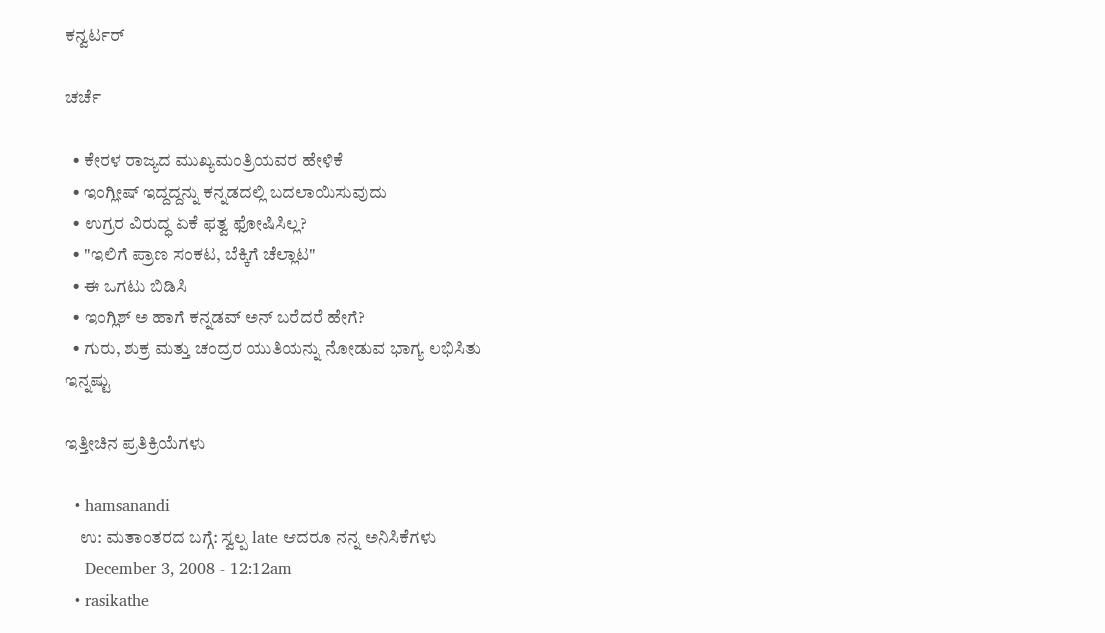ಕನ್ವರ್ಟರ್

ಚರ್ಚೆ

  • ಕೇರಳ ರಾಜ್ಯದ ಮುಖ್ಯಮಂತ್ರಿಯವರ ಹೇಳಿಕೆ
  • ಇಂಗ್ಲೀಷ್ ಇದ್ದದ್ದನ್ನು ಕನ್ನಡದಲ್ಲಿ ಬದಲಾಯಿಸುವುದು
  • ಉಗ್ರರ ವಿರುದ್ಧ ಏಕೆ ಫತ್ವ ಫೋಷಿಸಿಲ್ಲ?
  • "ಇಲಿಗೆ ಪ್ರಾಣ ಸಂಕಟ, ಬೆಕ್ಕಿಗೆ ಚೆಲ್ಲಾಟ"
  • ಈ ಒಗಟು ಬಿಡಿಸಿ
  • ಇಂಗ್ಲಿಶ್ ಅ ಹಾಗೆ ಕನ್ನಡವ್ ಅನ್ ಬರೆದರೆ ಹೇಗೆ?
  • ಗುರು, ಶುಕ್ರ ಮತ್ತು ಚಂದ್ರರ ಯುತಿಯನ್ನು ನೋಡುವ ಭಾಗ್ಯ ಲಭಿಸಿತು
ಇನ್ನಷ್ಟು

ಇತ್ತೀಚಿನ ಪ್ರತಿಕ್ರಿಯೆಗಳು

  • hamsanandi
    ಉ: ಮತಾಂತರದ ಬಗ್ಗೆ: ಸ್ವಲ್ಪ late ಆದರೂ ನನ್ನ ಅನಿಸಿಕೆಗಳು
    December 3, 2008 - 12:12am
  • rasikathe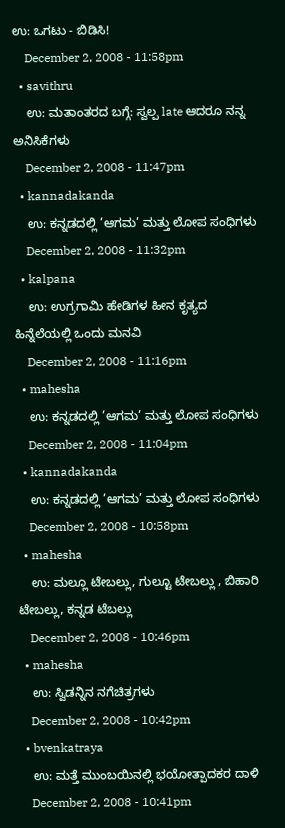ಉ: ಒಗಟು - ಬಿಡಿಸಿ!
    December 2, 2008 - 11:58pm
  • savithru
    ಉ: ಮತಾಂತರದ ಬಗ್ಗೆ: ಸ್ವಲ್ಪ late ಆದರೂ ನನ್ನ ಅನಿಸಿಕೆಗಳು
    December 2, 2008 - 11:47pm
  • kannadakanda
    ಉ: ಕನ್ನಡದಲ್ಲಿ ’ಆಗಮ’ ಮತ್ತು ಲೋಪ ಸಂಧಿಗಳು
    December 2, 2008 - 11:32pm
  • kalpana
    ಉ: ಉಗ್ರಗಾಮಿ ಹೇಡಿಗಳ ಹೀನ ಕೃತ್ಯದ ಹಿನ್ನೆಲೆಯಲ್ಲಿ ಒಂದು ಮನವಿ
    December 2, 2008 - 11:16pm
  • mahesha
    ಉ: ಕನ್ನಡದಲ್ಲಿ ’ಆಗಮ’ ಮತ್ತು ಲೋಪ ಸಂಧಿಗಳು
    December 2, 2008 - 11:04pm
  • kannadakanda
    ಉ: ಕನ್ನಡದಲ್ಲಿ ’ಆಗಮ’ ಮತ್ತು ಲೋಪ ಸಂಧಿಗಳು
    December 2, 2008 - 10:58pm
  • mahesha
    ಉ: ಮಲ್ಲೂ ಟೇಬಲ್ಲು, ಗುಲ್ಟೂ ಟೇಬಲ್ಲು , ಬಿಹಾರಿ ಟೇಬಲ್ಲು, ಕನ್ನಡ ಟೆಬಲ್ಲು
    December 2, 2008 - 10:46pm
  • mahesha
    ಉ: ಸ್ವಿಡನ್ನಿನ ನಗೆಚಿತ್ರಗಳು
    December 2, 2008 - 10:42pm
  • bvenkatraya
    ಉ: ಮತ್ತೆ ಮುಂಬಯಿನಲ್ಲಿ ಭಯೋತ್ಪಾದಕರ ದಾಳಿ
    December 2, 2008 - 10:41pm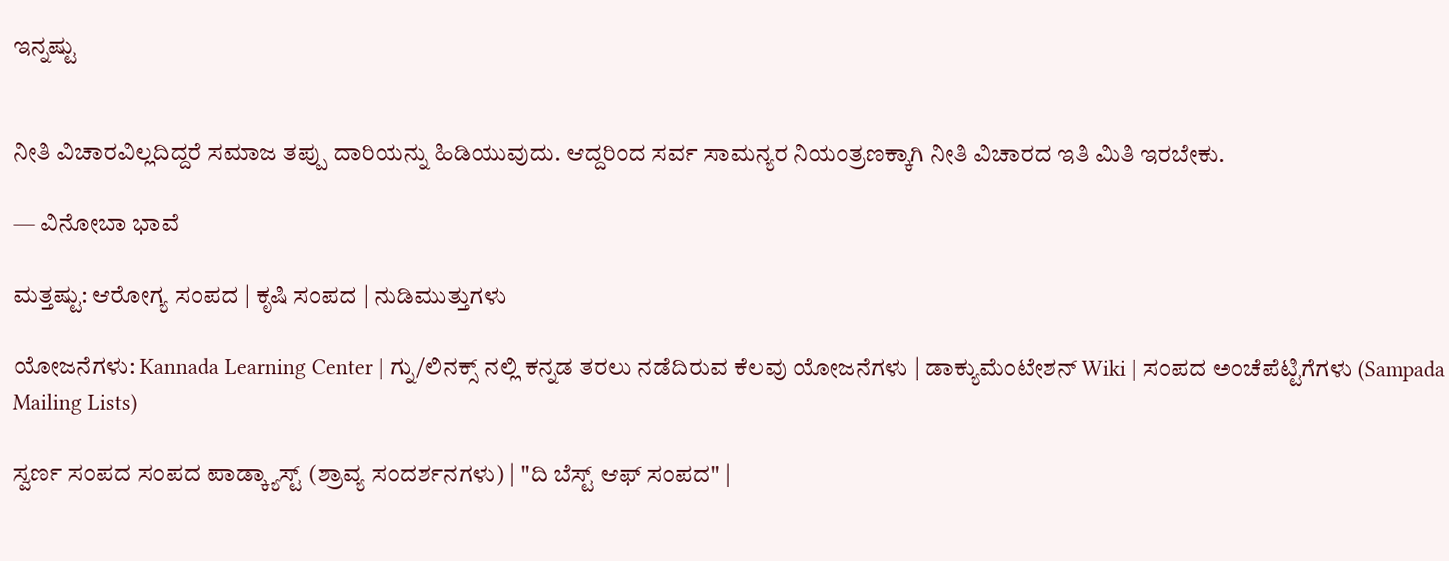ಇನ್ನಷ್ಟು


ನೀತಿ ವಿಚಾರವಿಲ್ಲದಿದ್ದರೆ ಸಮಾಜ ತಪ್ಪು ದಾರಿಯನ್ನು ಹಿಡಿಯುವುದು. ಆದ್ದರಿಂದ ಸರ್ವ ಸಾಮನ್ಯರ ನಿಯಂತ್ರಣಕ್ಕಾಗಿ ನೀತಿ ವಿಚಾರದ ಇತಿ ಮಿತಿ ಇರಬೇಕು.

— ವಿನೋಬಾ ಭಾವೆ

ಮತ್ತಷ್ಟು: ಆರೋಗ್ಯ ಸಂಪದ | ಕೃಷಿ ಸಂಪದ | ನುಡಿಮುತ್ತುಗಳು

ಯೋಜನೆಗಳು: Kannada Learning Center | ಗ್ನು/ಲಿನಕ್ಸ್ ನಲ್ಲಿ ಕನ್ನಡ ತರಲು ನಡೆದಿರುವ ಕೆಲವು ಯೋಜನೆಗಳು | ಡಾಕ್ಯುಮೆಂಟೇಶನ್ Wiki | ಸಂಪದ ಅಂಚೆಪೆಟ್ಟಿಗೆಗಳು (Sampada Mailing Lists)

ಸ್ವರ್ಣ ಸಂಪದ ಸಂಪದ ಪಾಡ್ಕ್ಯಾಸ್ಟ್ (ಶ್ರಾವ್ಯ ಸಂದರ್ಶನಗಳು) | "ದಿ ಬೆಸ್ಟ್ ಆಫ್ ಸಂಪದ" |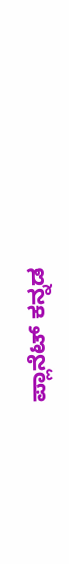ಪ್ಲಾನೆಟ್ ಕನ್ನಡ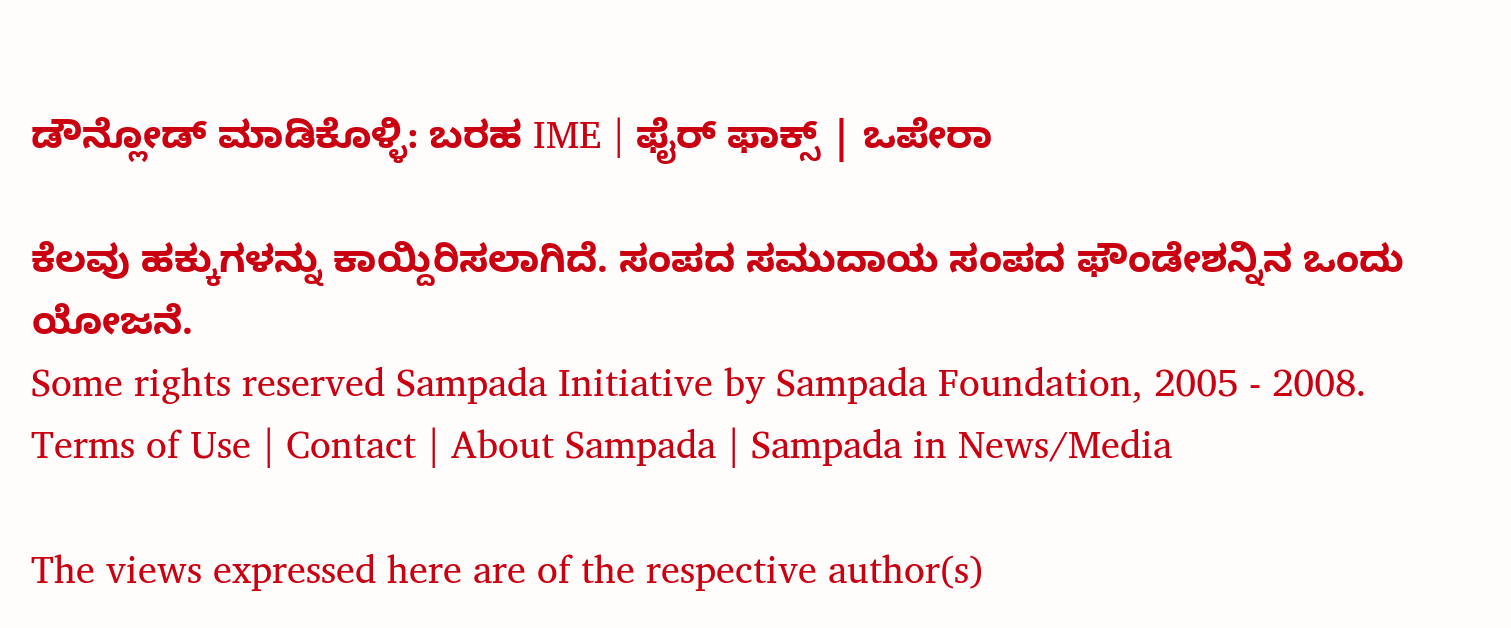ಡೌನ್ಲೋಡ್ ಮಾಡಿಕೊಳ್ಳಿ: ಬರಹ IME | ಫೈರ್ ಫಾಕ್ಸ್ | ಒಪೇರಾ

ಕೆಲವು ಹಕ್ಕುಗಳನ್ನು ಕಾಯ್ದಿರಿಸಲಾಗಿದೆ. ಸಂಪದ ಸಮುದಾಯ ಸಂಪದ ಫೌಂಡೇಶನ್ನಿನ ಒಂದು ಯೋಜನೆ.
Some rights reserved Sampada Initiative by Sampada Foundation, 2005 - 2008.
Terms of Use | Contact | About Sampada | Sampada in News/Media

The views expressed here are of the respective author(s)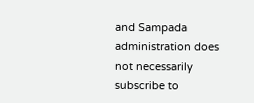and Sampada administration does not necessarily subscribe to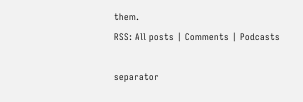them.
RSS: All posts | Comments | Podcasts

separator